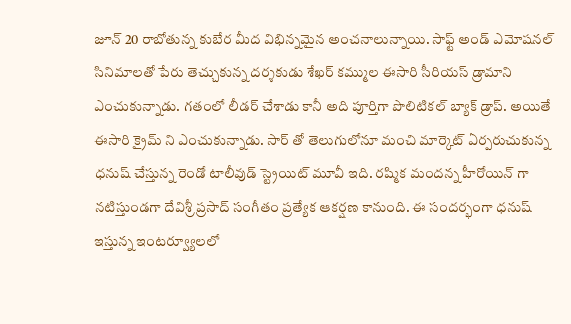జూన్ 20 రాబోతున్న కుబేర మీద విభిన్నమైన అంచనాలున్నాయి. సాఫ్ట్ అండ్ ఎమోషనల్ సినిమాలతో పేరు తెచ్చుకున్న దర్శకుడు శేఖర్ కమ్ముల ఈసారి సీరియస్ డ్రామాని ఎంచుకున్నాడు. గతంలో లీడర్ చేశాడు కానీ అది పూర్తిగా పొలిటికల్ బ్యాక్ డ్రాప్. అయితే ఈసారి క్రైమ్ ని ఎంచుకున్నాడు. సార్ తో తెలుగులోనూ మంచి మార్కెట్ ఏర్పరుచుకున్న ధనుష్ చేస్తున్న రెండో టాలీవుడ్ స్ట్రెయిట్ మూవీ ఇది. రష్మిక మందన్న హీరోయిన్ గా నటిస్తుండగా దేవిశ్రీ ప్రసాద్ సంగీతం ప్రత్యేక ఆకర్షణ కానుంది. ఈ సందర్భంగా ధనుష్ ఇస్తున్న ఇంటర్వ్యూలలో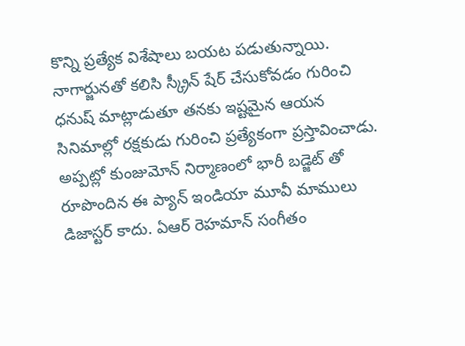కొన్ని ప్రత్యేక విశేషాలు బయట పడుతున్నాయి.
నాగార్జునతో కలిసి స్క్రీన్ షేర్ చేసుకోవడం గురించి ధనుష్ మాట్లాడుతూ తనకు ఇష్టమైన ఆయన సినిమాల్లో రక్షకుడు గురించి ప్రత్యేకంగా ప్రస్తావించాడు. అప్పట్లో కుంజుమోన్ నిర్మాణంలో భారీ బడ్జెట్ తో రూపొందిన ఈ ప్యాన్ ఇండియా మూవీ మాములు డిజాస్టర్ కాదు. ఏఆర్ రెహమాన్ సంగీతం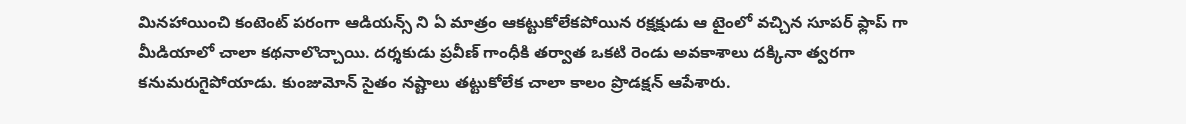మినహాయించి కంటెంట్ పరంగా ఆడియన్స్ ని ఏ మాత్రం ఆకట్టుకోలేకపోయిన రక్షక్షుడు ఆ టైంలో వచ్చిన సూపర్ ఫ్లాప్ గా మీడియాలో చాలా కథనాలొచ్చాయి. దర్శకుడు ప్రవీణ్ గాంధీకి తర్వాత ఒకటి రెండు అవకాశాలు దక్కినా త్వరగా కనుమరుగైపోయాడు. కుంజుమోన్ సైతం నష్టాలు తట్టుకోలేక చాలా కాలం ప్రొడక్షన్ ఆపేశారు.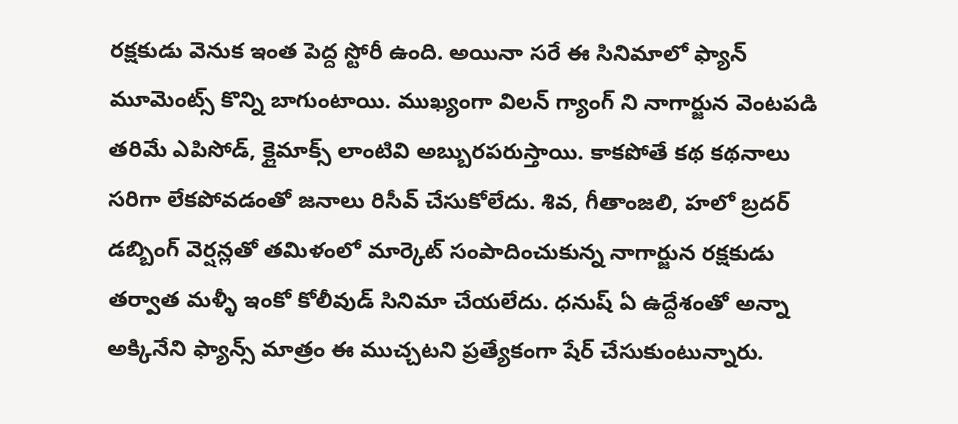రక్షకుడు వెనుక ఇంత పెద్ద స్టోరీ ఉంది. అయినా సరే ఈ సినిమాలో ఫ్యాన్ మూమెంట్స్ కొన్ని బాగుంటాయి. ముఖ్యంగా విలన్ గ్యాంగ్ ని నాగార్జున వెంటపడి తరిమే ఎపిసోడ్, క్లైమాక్స్ లాంటివి అబ్బురపరుస్తాయి. కాకపోతే కథ కథనాలు సరిగా లేకపోవడంతో జనాలు రిసీవ్ చేసుకోలేదు. శివ, గీతాంజలి, హలో బ్రదర్ డబ్బింగ్ వెర్షన్లతో తమిళంలో మార్కెట్ సంపాదించుకున్న నాగార్జున రక్షకుడు తర్వాత మళ్ళీ ఇంకో కోలీవుడ్ సినిమా చేయలేదు. ధనుష్ ఏ ఉద్దేశంతో అన్నా అక్కినేని ఫ్యాన్స్ మాత్రం ఈ ముచ్చటని ప్రత్యేకంగా షేర్ చేసుకుంటున్నారు.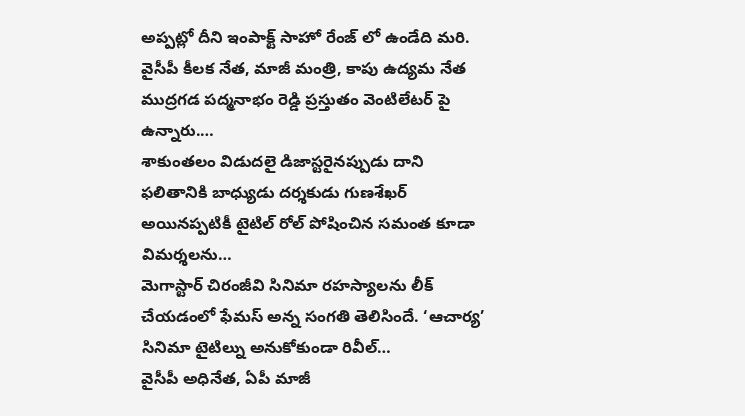అప్పట్లో దీని ఇంపాక్ట్ సాహో రేంజ్ లో ఉండేది మరి.
వైసీపీ కీలక నేత, మాజీ మంత్రి, కాపు ఉద్యమ నేత ముద్రగడ పద్మనాభం రెడ్డి ప్రస్తుతం వెంటిలేటర్ పై ఉన్నారు.…
శాకుంతలం విడుదలై డిజాస్టరైనప్పుడు దాని ఫలితానికి బాధ్యుడు దర్శకుడు గుణశేఖర్ అయినప్పటికీ టైటిల్ రోల్ పోషించిన సమంత కూడా విమర్శలను…
మెగాస్టార్ చిరంజీవి సినిమా రహస్యాలను లీక్ చేయడంలో ఫేమస్ అన్న సంగతి తెలిసిందే. ‘ఆచార్య’ సినిమా టైటిల్ను అనుకోకుండా రివీల్…
వైసీపీ అధినేత, ఏపీ మాజీ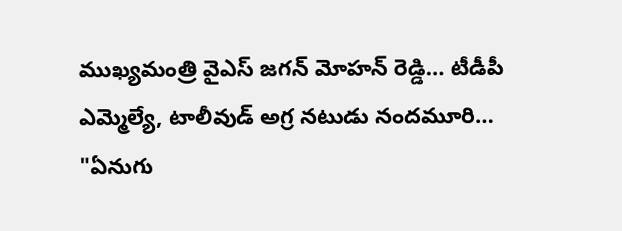ముఖ్యమంత్రి వైఎస్ జగన్ మోహన్ రెడ్డి… టీడీపీ ఎమ్మెల్యే, టాలీవుడ్ అగ్ర నటుడు నందమూరి…
"ఏనుగు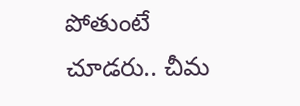పోతుంటే చూడరు.. చీమ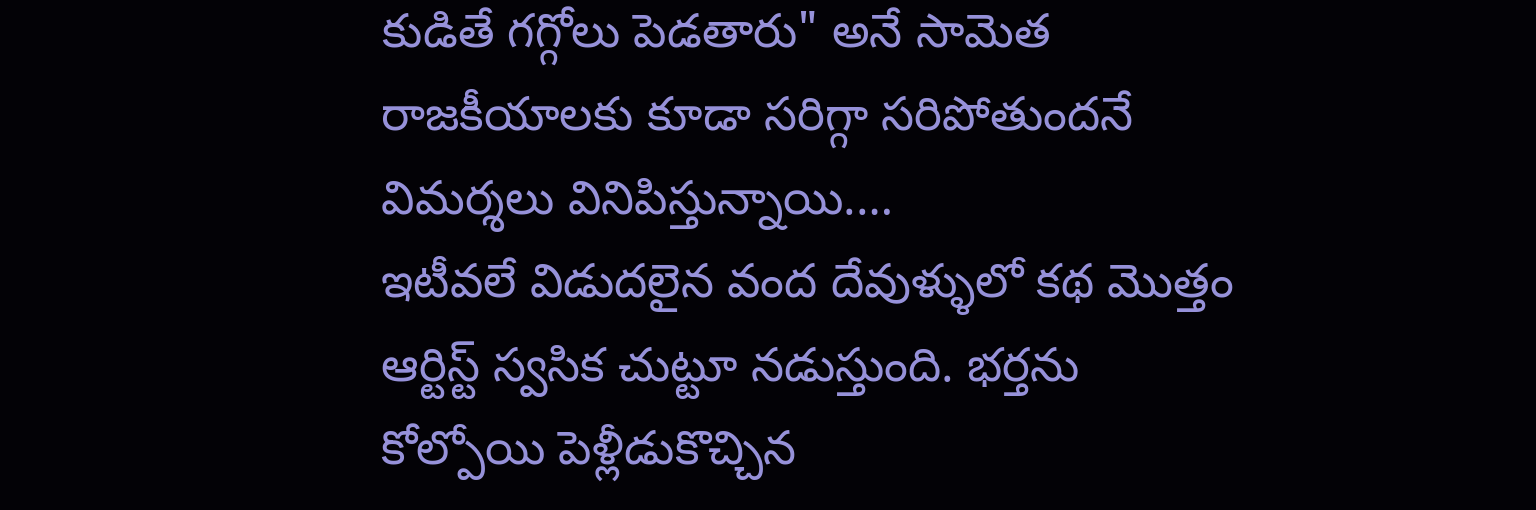కుడితే గగ్గోలు పెడతారు" అనే సామెత రాజకీయాలకు కూడా సరిగ్గా సరిపోతుందనే విమర్శలు వినిపిస్తున్నాయి.…
ఇటీవలే విడుదలైన వంద దేవుళ్ళులో కథ మొత్తం ఆర్టిస్ట్ స్వసిక చుట్టూ నడుస్తుంది. భర్తను కోల్పోయి పెళ్లీడుకొచ్చిన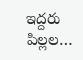ఇద్దరు పిల్లల…